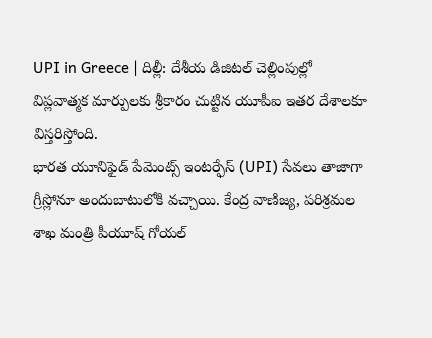UPI in Greece | దిల్లీ: దేశీయ డిజిటల్ చెల్లింపుల్లో విప్లవాత్మక మార్పులకు శ్రీకారం చుట్టిన యూపీఐ ఇతర దేశాలకూ విస్తరిస్తోంది.
భారత యూనిఫైడ్ పేమెంట్స్ ఇంటర్ఫేస్ (UPI) సేవలు తాజాగా గ్రీస్లోనూ అందుబాటులోకి వచ్చాయి. కేంద్ర వాణిజ్య, పరిశ్రమల శాఖ మంత్రి పీయూష్ గోయల్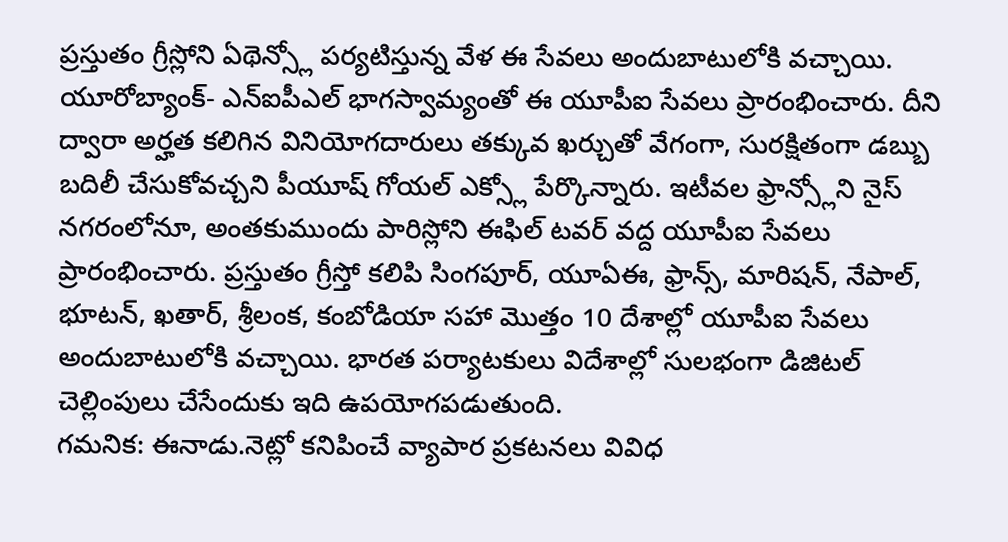ప్రస్తుతం గ్రీస్లోని ఏథెన్స్లో పర్యటిస్తున్న వేళ ఈ సేవలు అందుబాటులోకి వచ్చాయి.
యూరోబ్యాంక్- ఎన్ఐపీఎల్ భాగస్వామ్యంతో ఈ యూపీఐ సేవలు ప్రారంభించారు. దీని ద్వారా అర్హత కలిగిన వినియోగదారులు తక్కువ ఖర్చుతో వేగంగా, సురక్షితంగా డబ్బు బదిలీ చేసుకోవచ్చని పీయూష్ గోయల్ ఎక్స్లో పేర్కొన్నారు. ఇటీవల ఫ్రాన్స్లోని నైస్ నగరంలోనూ, అంతకుముందు పారిస్లోని ఈఫిల్ టవర్ వద్ద యూపీఐ సేవలు ప్రారంభించారు. ప్రస్తుతం గ్రీస్తో కలిపి సింగపూర్, యూఏఈ, ఫ్రాన్స్, మారిషన్, నేపాల్, భూటన్, ఖతార్, శ్రీలంక, కంబోడియా సహా మొత్తం 10 దేశాల్లో యూపీఐ సేవలు అందుబాటులోకి వచ్చాయి. భారత పర్యాటకులు విదేశాల్లో సులభంగా డిజిటల్ చెల్లింపులు చేసేందుకు ఇది ఉపయోగపడుతుంది.
గమనిక: ఈనాడు.నెట్లో కనిపించే వ్యాపార ప్రకటనలు వివిధ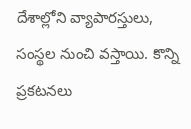దేశాల్లోని వ్యాపారస్తులు, సంస్థల నుంచి వస్తాయి. కొన్ని ప్రకటనలు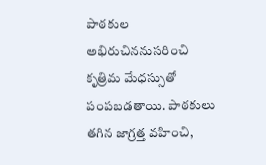పాఠకుల అభిరుచిననుసరించి కృత్రిమ మేధస్సుతో పంపబడతాయి. పాఠకులు తగిన జాగ్రత్త వహించి,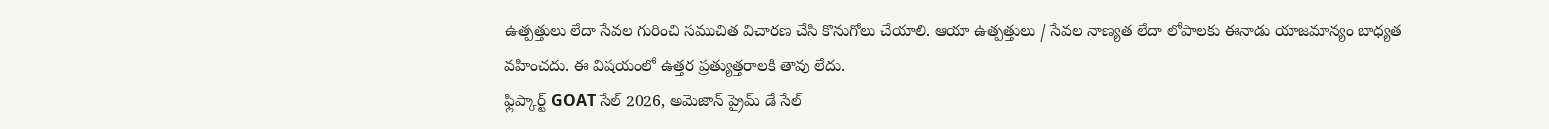ఉత్పత్తులు లేదా సేవల గురించి సముచిత విచారణ చేసి కొనుగోలు చేయాలి. ఆయా ఉత్పత్తులు / సేవల నాణ్యత లేదా లోపాలకు ఈనాడు యాజమాన్యం బాధ్యత వహించదు. ఈ విషయంలో ఉత్తర ప్రత్యుత్తరాలకి తావు లేదు.
ఫ్లిప్కార్ట్ GOAT సేల్ 2026, అమెజాన్ ప్రైమ్ డే సేల్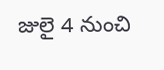జులై 4 నుంచి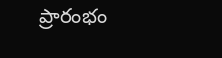ప్రారంభం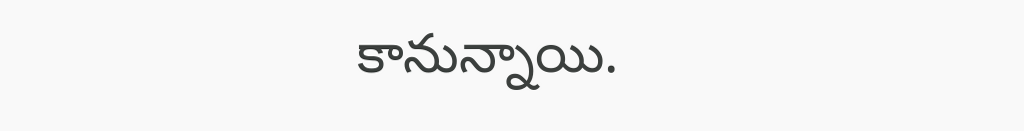కానున్నాయి.